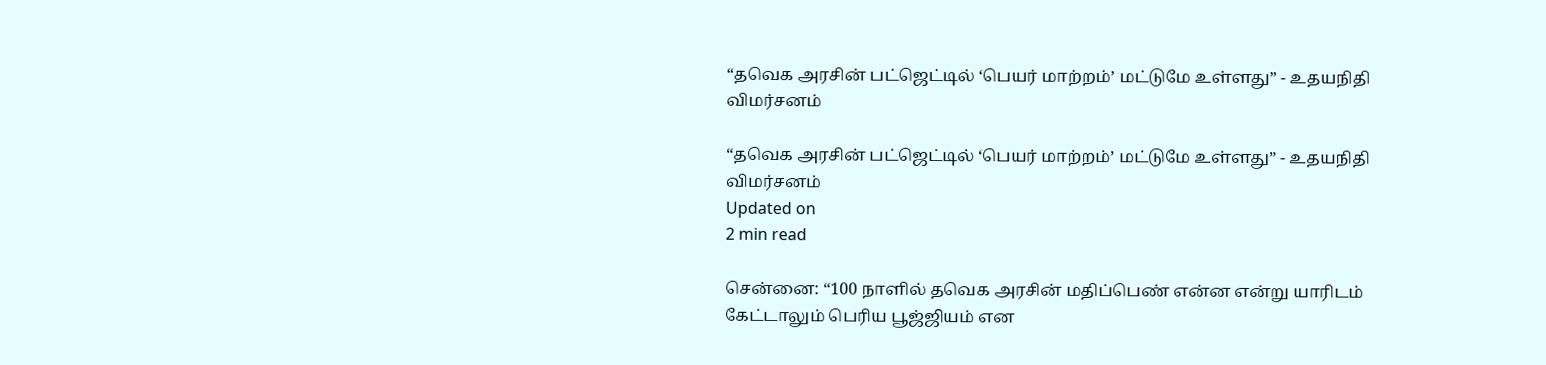“தவெக அரசின் பட்ஜெட்டில் ‘பெயர் மாற்றம்’ மட்டுமே உள்ளது” - உதயநிதி விமர்சனம்

“தவெக அரசின் பட்ஜெட்டில் ‘பெயர் மாற்றம்’ மட்டுமே உள்ளது” - உதயநிதி விமர்சனம்
Updated on
2 min read

சென்னை: “100 நாளில் தவெக அரசின் மதிப்பெண் என்ன என்று யாரிடம் கேட்டாலும் பெரிய பூஜ்ஜியம் என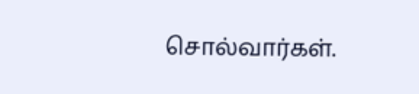சொல்வார்கள்.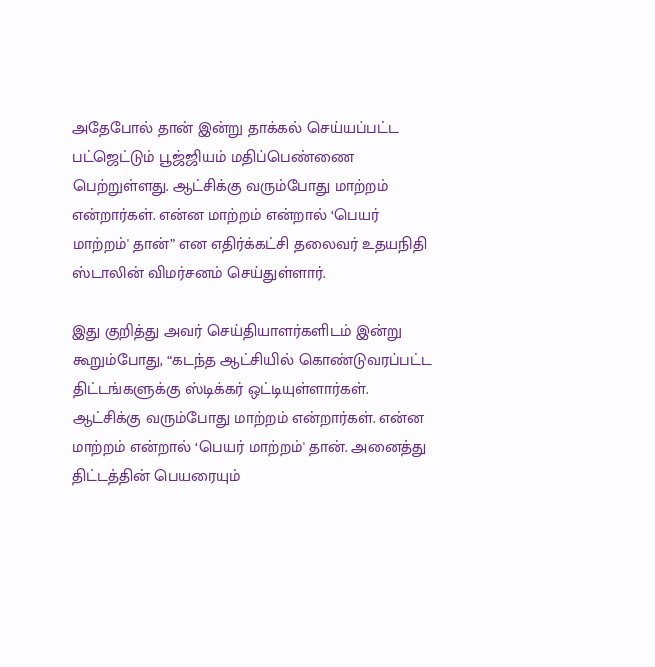அதேபோல் தான் இன்று தாக்கல் செய்யப்பட்ட பட்ஜெட்டும் பூஜ்ஜியம் மதிப்பெண்ணை பெற்றுள்ளது. ஆட்சிக்கு வரும்போது மாற்றம் என்றார்கள். என்ன மாற்றம் என்றால் ‘பெயர் மாற்றம்' தான்” என எதிர்க்கட்சி தலைவர் உதயநிதி ஸ்டாலின் விமர்சனம் செய்துள்ளார்.

இது குறித்து அவர் செய்தியாளர்களிடம் இன்று கூறும்போது, “கடந்த ஆட்சியில் கொண்டுவரப்பட்ட திட்டங்களுக்கு ஸ்டிக்கர் ஒட்டியுள்ளார்கள். ஆட்சிக்கு வரும்போது மாற்றம் என்றார்கள். என்ன மாற்றம் என்றால் ‘பெயர் மாற்றம்' தான். அனைத்து திட்டத்தின் பெயரையும்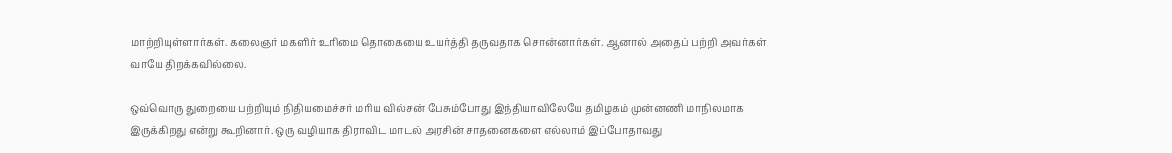மாற்றியுள்ளார்கள். கலைஞர் மகளிர் உரிமை தொகையை உயர்த்தி தருவதாக சொன்னார்கள். ஆனால் அதைப் பற்றி அவர்கள் வாயே திறக்கவில்லை.

ஒவ்வொரு துறையை பற்றியும் நிதியமைச்சர் மரிய வில்சன் பேசும்போது இந்தியாவிலேயே தமிழகம் முன்னணி மாநிலமாக இருக்கிறது என்று கூறினார். ஒரு வழியாக திராவிட மாடல் அரசின் சாதனைகளை எல்லாம் இப்போதாவது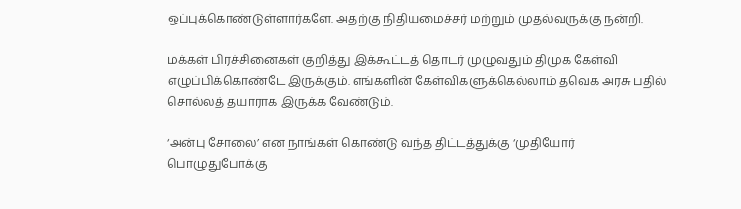ஒப்புக்கொண்டுள்ளார்களே. அதற்கு நிதியமைச்சர் மற்றும் முதல்வருக்கு நன்றி.

மக்கள் பிரச்சினைகள் குறித்து இக்கூட்டத் தொடர் முழுவதும் திமுக கேள்வி எழுப்பிக்கொண்டே இருக்கும். எங்களின் கேள்விகளுக்கெல்லாம் தவெக அரசு பதில் சொல்லத் தயாராக இருக்க வேண்டும்.

‘அன்பு சோலை’ என நாங்கள் கொண்டு வந்த திட்டத்துக்கு ‘முதியோர் பொழுதுபோக்கு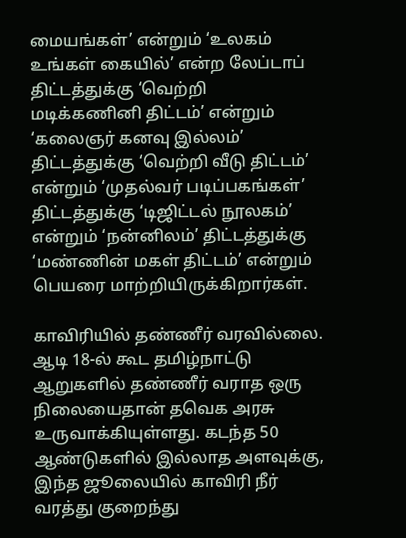மையங்கள்’ என்றும் ‘உலகம் உங்கள் கையில்’ என்ற லேப்டாப் திட்டத்துக்கு ‘வெற்றி மடிக்கணினி திட்டம்’ என்றும் ‘கலைஞர் கனவு இல்லம்’ திட்டத்துக்கு ‘வெற்றி வீடு திட்டம்’ என்றும் ‘முதல்வர் படிப்பகங்கள்’ திட்டத்துக்கு ‘டிஜிட்டல் நூலகம்’ என்றும் ‘நன்னிலம்’ திட்டத்துக்கு ‘மண்ணின் மகள் திட்டம்’ என்றும் பெயரை மாற்றியிருக்கிறார்கள்.

காவிரியில் தண்ணீர் வரவில்லை. ஆடி 18-ல் கூட தமிழ்நாட்டு ஆறுகளில் தண்ணீர் வராத ஒரு நிலையைதான் தவெக அரசு உருவாக்கியுள்ளது. கடந்த 50 ஆண்டுகளில் இல்லாத அளவுக்கு, இந்த ஜூலையில் காவிரி நீர் வரத்து குறைந்து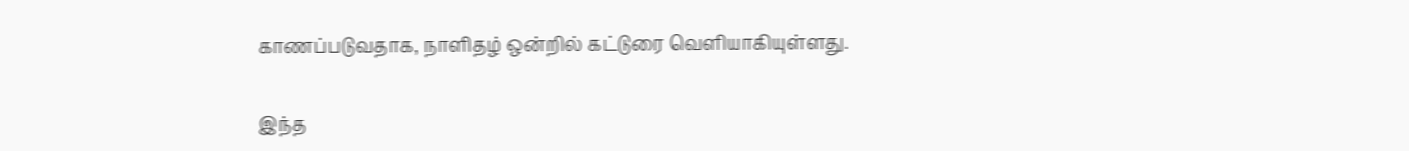காணப்படுவதாக, நாளிதழ் ஒன்றில் கட்டுரை வெளியாகியுள்ளது.

இந்த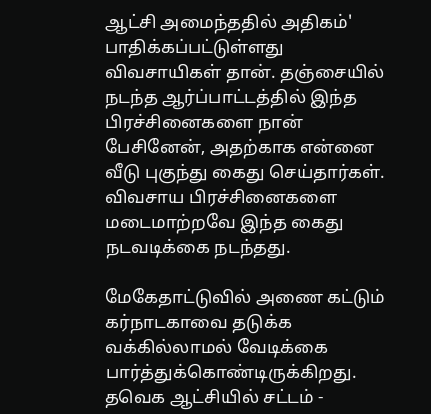ஆட்சி அமைந்ததில் அதிகம்' பாதிக்கப்பட்டுள்ளது விவசாயிகள் தான். தஞ்சையில் நடந்த ஆர்ப்பாட்டத்தில் இந்த பிரச்சினைகளை நான் பேசினேன், அதற்காக என்னை வீடு புகுந்து கைது செய்தார்கள். விவசாய பிரச்சினைகளை மடைமாற்றவே இந்த கைது நடவடிக்கை நடந்தது.

மேகேதாட்டுவில் அணை கட்டும் கர்நாடகாவை தடுக்க வக்கில்லாமல் வேடிக்கை பார்த்துக்கொண்டிருக்கிறது. தவெக ஆட்சியில் சட்டம் -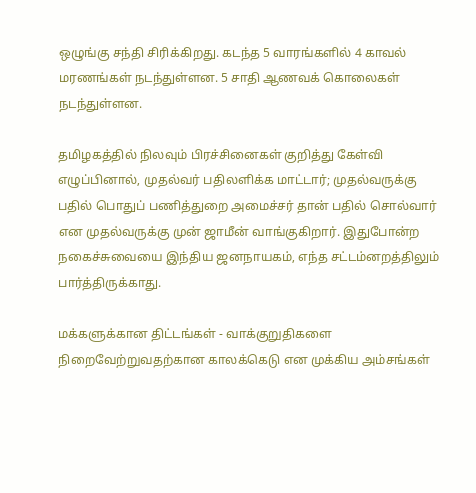ஒழுங்கு சந்தி சிரிக்கிறது. கடந்த 5 வாரங்களில் 4 காவல் மரணங்கள் நடந்துள்ளன. 5 சாதி ஆணவக் கொலைகள் நடந்துள்ளன.

தமிழகத்தில் நிலவும் பிரச்சினைகள் குறித்து கேள்வி எழுப்பினால், முதல்வர் பதிலளிக்க மாட்டார்; முதல்வருக்கு பதில் பொதுப் பணித்துறை அமைச்சர் தான் பதில் சொல்வார் என முதல்வருக்கு முன் ஜாமீன் வாங்குகிறார். இதுபோன்ற நகைச்சுவையை இந்திய ஜனநாயகம், எந்த சட்டம்னறத்திலும் பார்த்திருக்காது.

மக்களுக்கான திட்டங்கள் - வாக்குறுதிகளை நிறைவேற்றுவதற்கான காலக்கெடு என முக்கிய அம்சங்கள்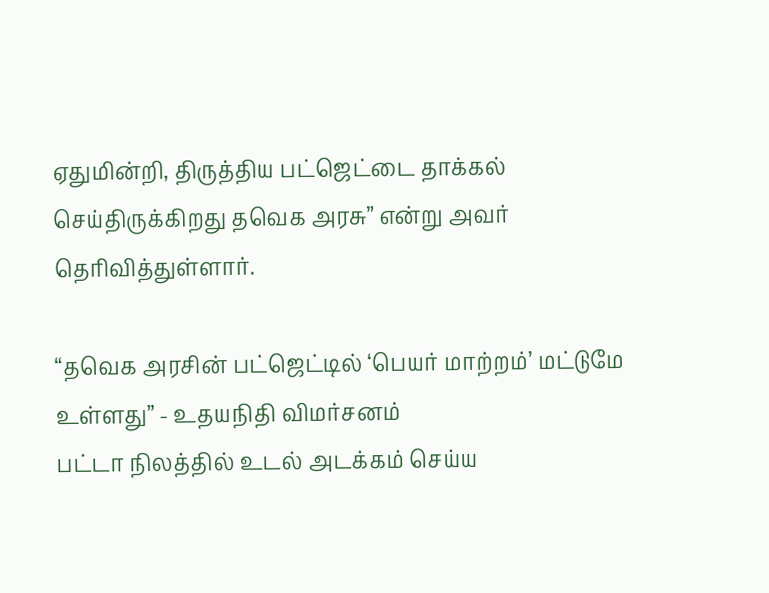ஏதுமின்றி, திருத்திய பட்ஜெட்டை தாக்கல் செய்திருக்கிறது தவெக அரசு” என்று அவர் தெரிவித்துள்ளார்.

“தவெக அரசின் பட்ஜெட்டில் ‘பெயர் மாற்றம்’ மட்டுமே உள்ளது” - உதயநிதி விமர்சனம்
பட்டா நிலத்தில் உடல் அடக்கம் செய்ய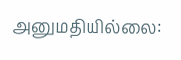அனுமதியில்லை: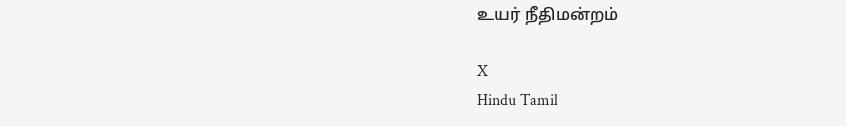உயர் நீதிமன்றம்

X
Hindu Tamil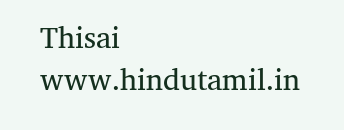Thisai
www.hindutamil.in